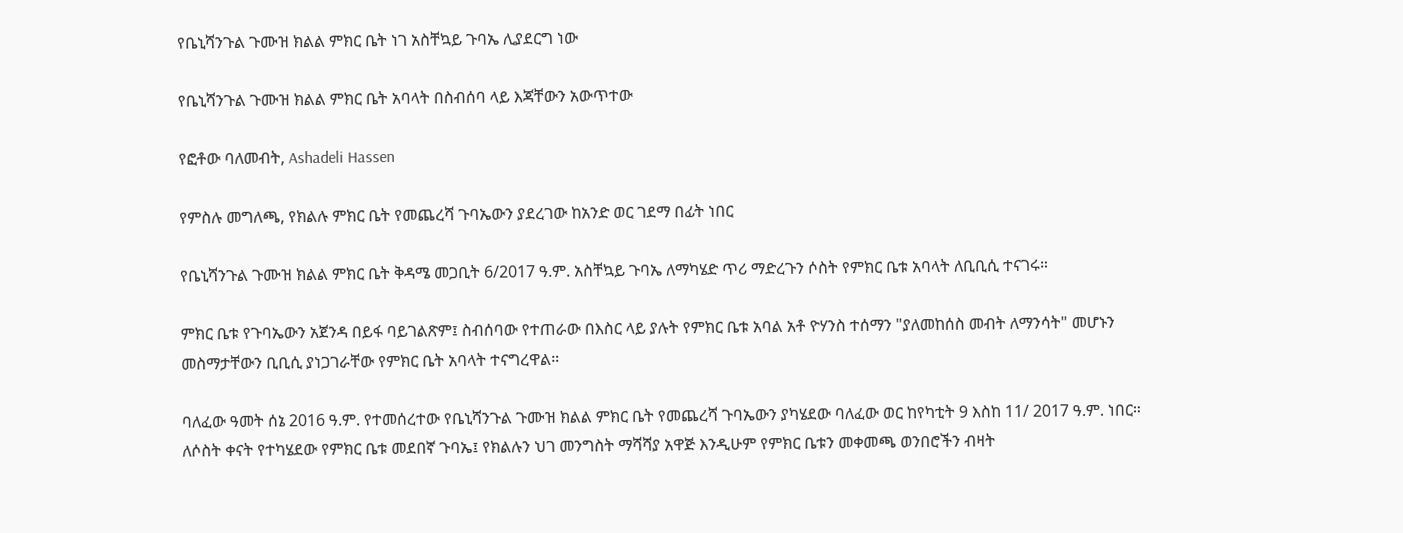የቤኒሻንጉል ጉሙዝ ክልል ምክር ቤት ነገ አስቸኳይ ጉባኤ ሊያደርግ ነው

የቤኒሻንጉል ጉሙዝ ክልል ምክር ቤት አባላት በስብሰባ ላይ እጃቸውን አውጥተው

የፎቶው ባለመብት, Ashadeli Hassen

የምስሉ መግለጫ, የክልሉ ምክር ቤት የመጨረሻ ጉባኤውን ያደረገው ከአንድ ወር ገደማ በፊት ነበር

የቤኒሻንጉል ጉሙዝ ክልል ምክር ቤት ቅዳሜ መጋቢት 6/2017 ዓ.ም. አስቸኳይ ጉባኤ ለማካሄድ ጥሪ ማድረጉን ሶስት የምክር ቤቱ አባላት ለቢቢሲ ተናገሩ።

ምክር ቤቱ የጉባኤውን አጀንዳ በይፋ ባይገልጽም፤ ስብሰባው የተጠራው በእስር ላይ ያሉት የምክር ቤቱ አባል አቶ ዮሃንስ ተሰማን "ያለመከሰስ መብት ለማንሳት" መሆኑን መስማታቸውን ቢቢሲ ያነጋገራቸው የምክር ቤት አባላት ተናግረዋል።

ባለፈው ዓመት ሰኔ 2016 ዓ.ም. የተመሰረተው የቤኒሻንጉል ጉሙዝ ክልል ምክር ቤት የመጨረሻ ጉባኤውን ያካሄደው ባለፈው ወር ከየካቲት 9 እስከ 11/ 2017 ዓ.ም. ነበር። ለሶስት ቀናት የተካሄደው የምክር ቤቱ መደበኛ ጉባኤ፤ የክልሉን ህገ መንግስት ማሻሻያ አዋጅ እንዲሁም የምክር ቤቱን መቀመጫ ወንበሮችን ብዛት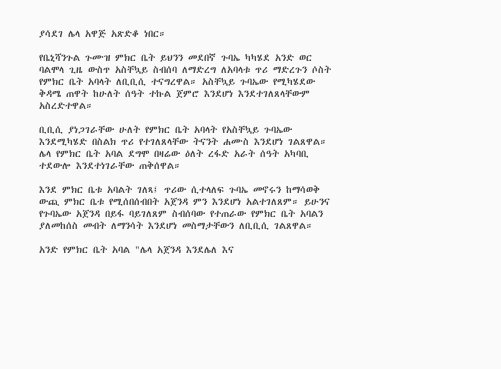ያሳደገ ሌላ አዋጅ አጽድቆ ነበር።

የቤኒሻንጉል ጉሙዝ ምክር ቤት ይህንን መደበኛ ጉባኤ ካካሄደ አንድ ወር ባልሞላ ጊዜ ውስጥ አስቸኳይ ስብሰባ ለማድረግ ለአባላቱ ጥሪ ማድረጉን ሶስት የምክር ቤት አባላት ለቢቢሲ ተናግረዋል። አስቸኳይ ጉባኤው የሚካሄደው ቅዳሜ ጠዋት ከሁለት ሰዓት ተኩል ጀምሮ እንደሆነ እንደተገለጸላቸውም አስረድተዋል።

ቢቢሲ ያነጋገራቸው ሁለት የምክር ቤት አባላት የአስቸኳይ ጉባኤው እንደሚካሄድ በስልክ ጥሪ የተገለጸላቸው ትናንት ሐሙስ እንደሆነ ገልጸዋል። ሌላ የምክር ቤት አባል ደግሞ በዛሬው ዕለት ረፋድ አራት ሰዓት አካባቢ ተደውሎ እንደተነገራቸው ጠቅሰዋል።

እንደ ምክር ቤቱ አባልት ገለጻ፤ ጥሪው ሲተላለፍ ጉባኤ መኖሩን ከማሳወቅ ውጪ ምክር ቤቱ የሚሰበሰብበት አጀንዳ ምን እንደሆነ አልተገለጸም። ይሁንና የጉባኤው አጀንዳ በይፋ ባይገለጸም ስብሰባው የተጠራው የምክር ቤት አባልን ያለመከሰስ መብት ለማንሳት እንደሆነ መስማታቸውን ለቢቢሲ ገልጸዋል።

አንድ የምክር ቤት አባል "ሌላ አጀንዳ እንደሌለ እና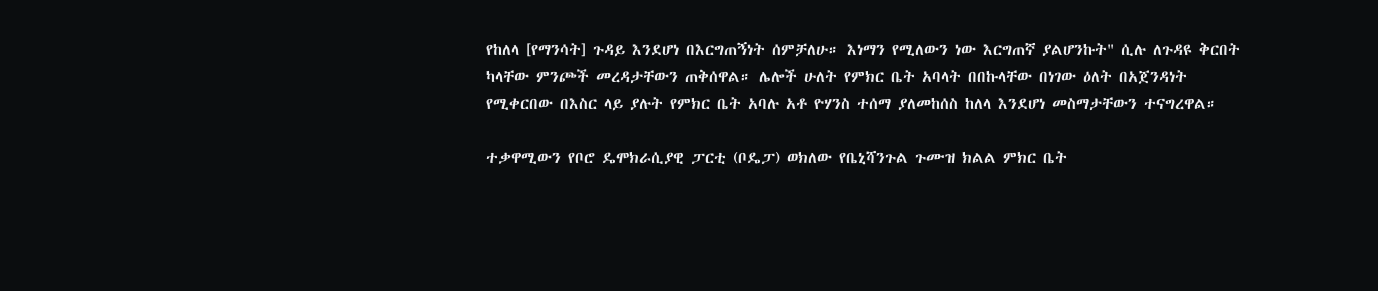የከለላ [የማንሳት] ጉዳይ እንደሆነ በእርግጠኝነት ሰምቻለሁ። እነማን የሚለውን ነው እርግጠኛ ያልሆንኩት" ሲሉ ለጉዳዩ ቅርበት ካላቸው ምንጮች መረዳታቸውን ጠቅሰዋል። ሌሎች ሁለት የምክር ቤት አባላት በበኩላቸው በነገው ዕለት በአጀንዳነት የሚቀርበው በእስር ላይ ያሉት የምክር ቤት አባሉ አቶ ዮሃንስ ተሰማ ያለመከሰስ ከለላ እንደሆነ መስማታቸውን ተናግረዋል።

ተቃዋሚውን የቦሮ ዴሞክራሲያዊ ፓርቲ (ቦዴፓ) ወክለው የቤኒሻንጉል ጉሙዝ ክልል ምክር ቤት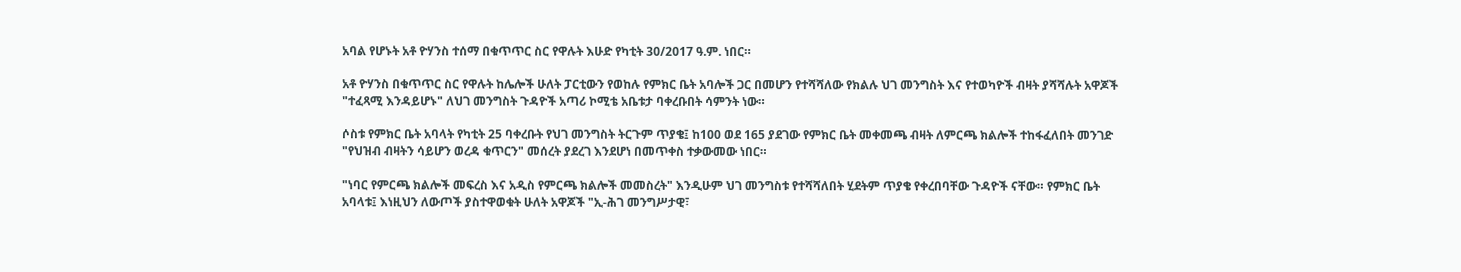አባል የሆኑት አቶ ዮሃንስ ተሰማ በቁጥጥር ስር የዋሉት እሁድ የካቲት 30/2017 ዓ.ም. ነበር።

አቶ ዮሃንስ በቁጥጥር ስር የዋሉት ከሌሎች ሁለት ፓርቲውን የወከሉ የምክር ቤት አባሎች ጋር በመሆን የተሻሻለው የክልሉ ህገ መንግስት እና የተወካዮች ብዛት ያሻሻሉት አዋጆች "ተፈጻሚ እንዳይሆኑ" ለህገ መንግስት ጉዳዮች አጣሪ ኮሚቴ አቤቱታ ባቀረቡበት ሳምንት ነው።

ሶስቱ የምክር ቤት አባላት የካቲት 25 ባቀረቡት የህገ መንግስት ትርጉም ጥያቄ፤ ከ100 ወደ 165 ያደገው የምክር ቤት መቀመጫ ብዛት ለምርጫ ክልሎች ተከፋፈለበት መንገድ "የህዝብ ብዛትን ሳይሆን ወረዳ ቁጥርን" መሰረት ያደረገ እንደሆነ በመጥቀስ ተቃውመው ነበር።

"ነባር የምርጫ ክልሎች መፍረስ እና አዲስ የምርጫ ክልሎች መመስረት" እንዲሁም ህገ መንግስቱ የተሻሻለበት ሂደትም ጥያቄ የቀረበባቸው ጉዳዮች ናቸው። የምክር ቤት አባላቱ፤ እነዚህን ለውጦች ያስተዋወቁት ሁለት አዋጆች "ኢ-ሕገ መንግሥታዊ፣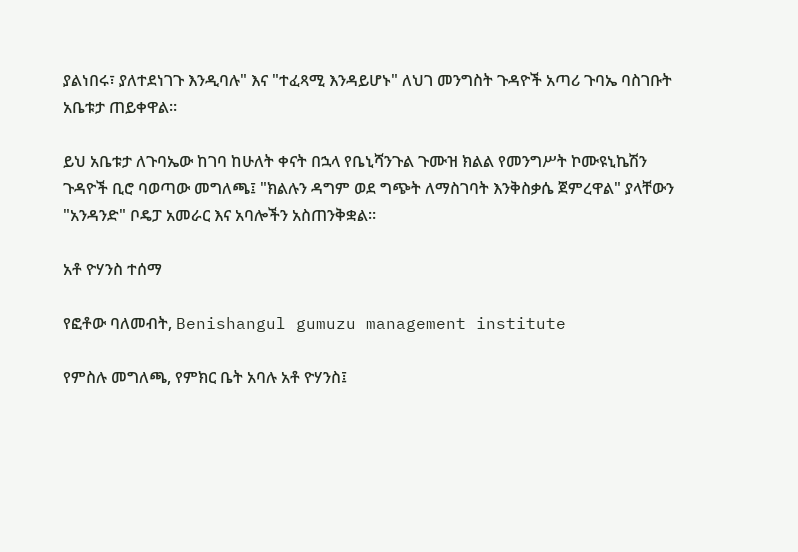ያልነበሩ፣ ያለተደነገጉ እንዲባሉ" እና "ተፈጻሚ እንዳይሆኑ" ለህገ መንግስት ጉዳዮች አጣሪ ጉባኤ ባስገቡት አቤቱታ ጠይቀዋል።

ይህ አቤቱታ ለጉባኤው ከገባ ከሁለት ቀናት በኋላ የቤኒሻንጉል ጉሙዝ ክልል የመንግሥት ኮሙዩኒኬሽን ጉዳዮች ቢሮ ባወጣው መግለጫ፤ "ክልሉን ዳግም ወደ ግጭት ለማስገባት እንቅስቃሴ ጀምረዋል" ያላቸውን "አንዳንድ" ቦዴፓ አመራር እና አባሎችን አስጠንቅቋል።

አቶ ዮሃንስ ተሰማ

የፎቶው ባለመብት, Benishangul gumuzu management institute

የምስሉ መግለጫ, የምክር ቤት አባሉ አቶ ዮሃንስ፤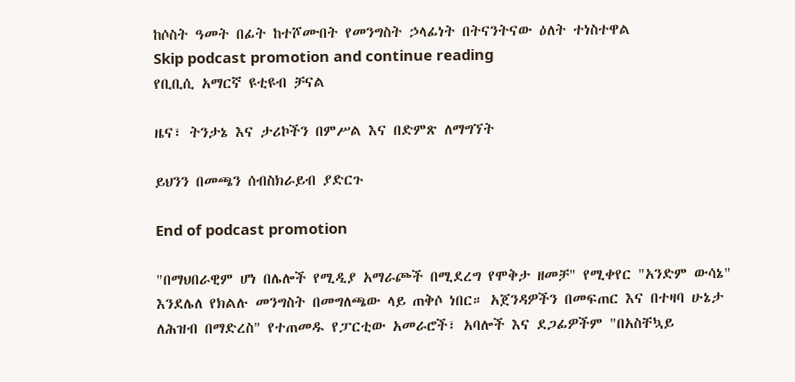ከሶስት ዓመት በፊት ከተሾሙበት የመንግስት ኃላፊነት በትናንትናው ዕለት ተነስተዋል
Skip podcast promotion and continue reading
የቢቢሲ አማርኛ ዩቲዩብ ቻናል

ዜና፣ ትንታኔ እና ታሪኮችን በምሥል እና በድምጽ ለማግኘት

ይህንን በመጫን ሰብስክራይብ ያድርጉ

End of podcast promotion

"በማህበራዊም ሆነ በሌሎች የሚዲያ አማራጮች በሚደረግ የሞቅታ ዘመቻ" የሚቀየር "አንድም ውሳኔ" እንደሌለ የክልሉ መንግስት በመግለጫው ላይ ጠቅሶ ነበር። አጀንዳዎችን በመፍጠር እና በተዛባ ሁኔታ ለሕዝብ በማድረስ" የተጠመዱ የፓርቲው አመራሮች፣ አባሎች እና ደጋፊዎችም "በአስቸኳይ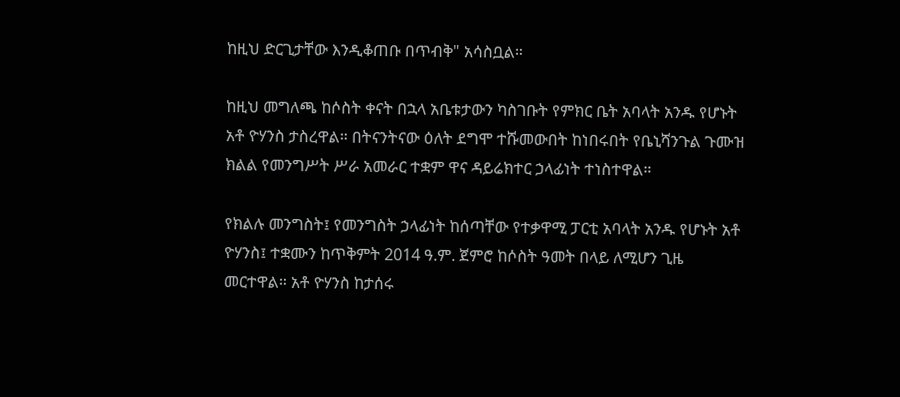ከዚህ ድርጊታቸው እንዲቆጠቡ በጥብቅ" አሳስቧል።

ከዚህ መግለጫ ከሶስት ቀናት በኋላ አቤቱታውን ካስገቡት የምክር ቤት አባላት አንዱ የሆኑት አቶ ዮሃንስ ታስረዋል። በትናንትናው ዕለት ደግሞ ተሹመውበት ከነበሩበት የቤኒሻንጉል ጉሙዝ ክልል የመንግሥት ሥራ አመራር ተቋም ዋና ዳይሬክተር ኃላፊነት ተነስተዋል።

የክልሉ መንግስት፤ የመንግስት ኃላፊነት ከሰጣቸው የተቃዋሚ ፓርቲ አባላት አንዱ የሆኑት አቶ ዮሃንስ፤ ተቋሙን ከጥቅምት 2014 ዓ.ም. ጀምሮ ከሶስት ዓመት በላይ ለሚሆን ጊዜ መርተዋል። አቶ ዮሃንስ ከታሰሩ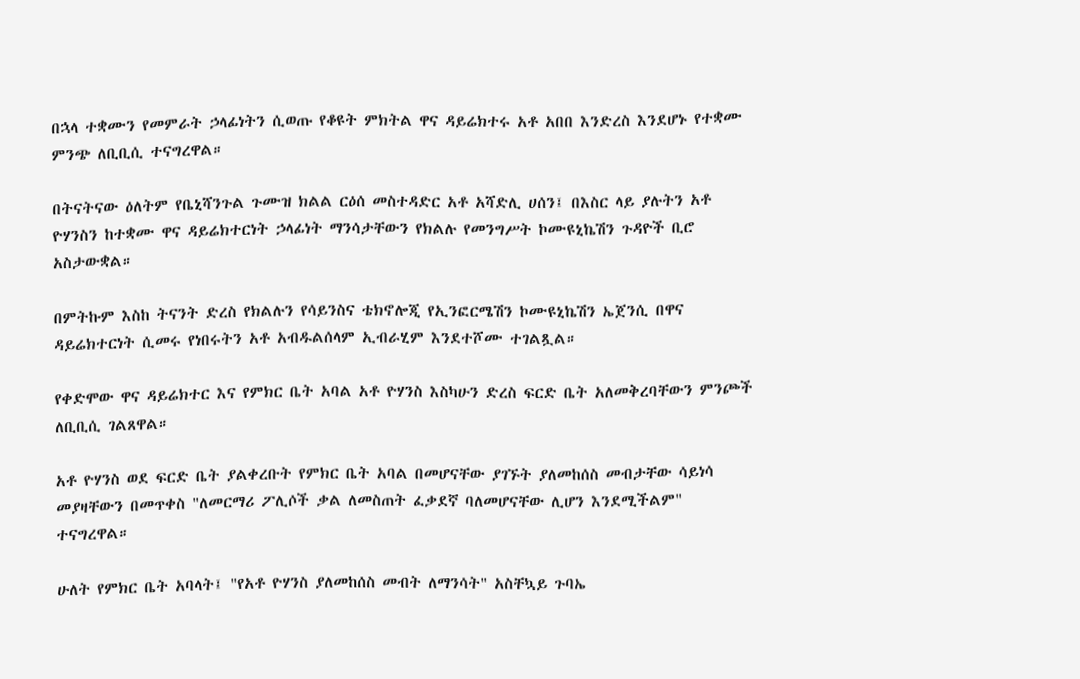በኋላ ተቋሙን የመምራት ኃላፊነትን ሲወጡ የቆዩት ምክትል ዋና ዳይሬክተሩ አቶ አበበ እንድረስ እንደሆኑ የተቋሙ ምንጭ ለቢቢሲ ተናግረዋል።

በትናትናው ዕለትም የቤኒሻንጉል ጉሙዝ ክልል ርዕሰ መስተዳድር አቶ አሻድሊ ሀሰን፤ በእስር ላይ ያሉትን አቶ ዮሃንስን ከተቋሙ ዋና ዳይሬክተርነት ኃላፊነት ማንሳታቸውን የክልሉ የመንግሥት ኮሙዩኒኬሽን ጉዳዮች ቢሮ አስታውቋል።

በምትኩም እስከ ትናንት ድረስ የክልሉን የሳይንስና ቴክኖሎጂ የኢንፎርሜሽን ኮሙዩኒኬሽን ኤጀንሲ በዋና ዳይሬክተርነት ሲመሩ የነበሩትን አቶ አብዱልሰላም ኢብራሂም እንደተሾሙ ተገልጿል።

የቀድሞው ዋና ዳይሬክተር እና የምክር ቤት አባል አቶ ዮሃንስ እስካሁን ድረስ ፍርድ ቤት አለመቅረባቸውን ምንጮች ለቢቢሲ ገልጸዋል።

አቶ ዮሃንስ ወደ ፍርድ ቤት ያልቀረቡት የምክር ቤት አባል በመሆናቸው ያገኙት ያለመከሰስ መብታቸው ሳይነሳ መያዛቸውን በመጥቀስ "ለመርማሪ ፖሊሶች ቃል ለመስጠት ፈቃደኛ ባለመሆናቸው ሊሆን እንደሚችልም" ተናግረዋል።

ሁለት የምክር ቤት አባላት፤ "የአቶ ዮሃንስ ያለመከሰስ መብት ለማንሳት" አስቸኳይ ጉባኤ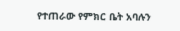የተጠራው የምክር ቤት አባሉን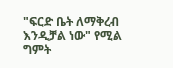"ፍርድ ቤት ለማቅረብ እንዲቻል ነው" የሚል ግምት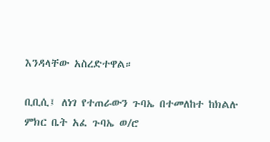እንዳላቸው አስረድተዋል።

ቢቢሲ፤ ለነገ የተጠራውን ጉባኤ በተመለከተ ከክልሉ ምክር ቤት አፈ ጉባኤ ወ/ሮ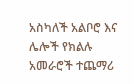አስካለች አልቦሮ እና ሌሎች የክልሉ አመራሮች ተጨማሪ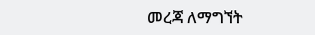መረጃ ለማግኘት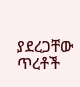ያደረጋቸው ጥረቶች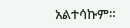አልተሳኩም።